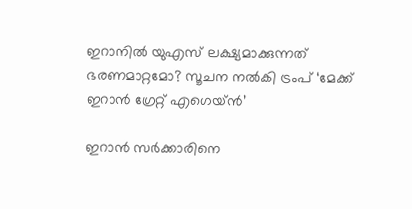ഇറാനില്‍ യുഎസ് ലക്ഷ്യമാക്കുന്നത് ഭരണമാറ്റമോ? സൂചന നല്‍കി ട്രംപ് ‘മേക്ക് ഇറാൻ ഗ്രേറ്റ് എഗെയ്ൻ’

ഇറാൻ സർക്കാരിനെ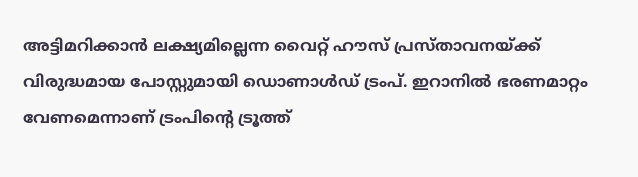അട്ടിമറിക്കാൻ ലക്ഷ്യമില്ലെന്ന വൈറ്റ് ഹൗസ് പ്രസ്താവനയ്ക്ക് വിരുദ്ധമായ പോസ്റ്റുമായി ഡൊണാൾഡ് ട്രംപ്. ഇറാനിൽ ഭരണമാറ്റം വേണമെന്നാണ് ട്രംപിന്റെ ട്രൂത്ത്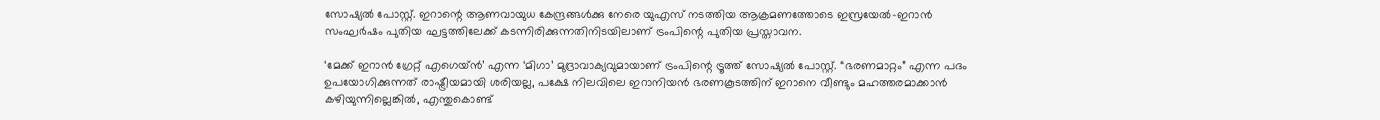സോഷ്യൽ പോസ്റ്റ്. ഇറാന്റെ ആണവായുധ കേന്ദ്രങ്ങള്‍ക്കു നേരെ യുഎസ് നടത്തിയ ആക്രമണത്തോടെ ഇസ്രയേല്‍-ഇറാന്‍ സംഘര്‍ഷം പുതിയ ഘട്ടത്തിലേക്ക് കടന്നിരിക്കുന്നതിനിടയിലാണ് ട്രംപിന്റെ പുതിയ പ്രസ്താവന.

‘മേക്ക് ഇറാൻ ഗ്രേറ്റ് എഗെയ്ൻ’ എന്ന ‘മിഗാ’ മുദ്രാവാക്യവുമായാണ് ട്രംപിന്റെ ട്രൂത്ത് സോഷ്യൽ പോസ്റ്റ്. “ഭരണമാറ്റം” എന്ന പദം ഉപയോഗിക്കുന്നത് രാഷ്ട്രീയമായി ശരിയല്ല, പക്ഷേ നിലവിലെ ഇറാനിയൻ ഭരണകൂടത്തിന് ഇറാനെ വീണ്ടും മഹത്തരമാക്കാൻ കഴിയുന്നില്ലെങ്കിൽ, എന്തുകൊണ്ട്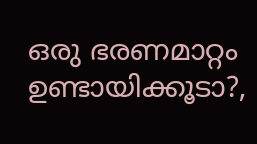ഒരു ഭരണമാറ്റം ഉണ്ടായിക്കൂടാ?,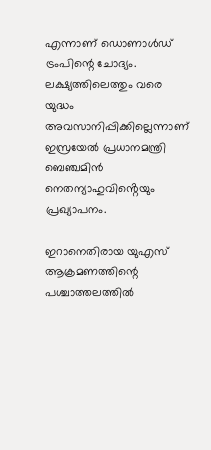എന്നാണ് ഡൊണാള്‍ഡ് ട്രംപിന്റെ ചോദ്യം. ലക്ഷ്യത്തിലെത്തും വരെ യുദ്ധം അവസാനിപ്പിക്കില്ലെന്നാണ് ഇസ്രയേൽ പ്രധാനമന്ത്രി ബെഞ്ചമിൻ നെതന്യാഹുവിൻ്റെയും പ്രഖ്യാപനം.

ഇറാനെതിരായ യുഎസ് ആക്രമണത്തിന്റെ പശ്ചാത്തലത്തിൽ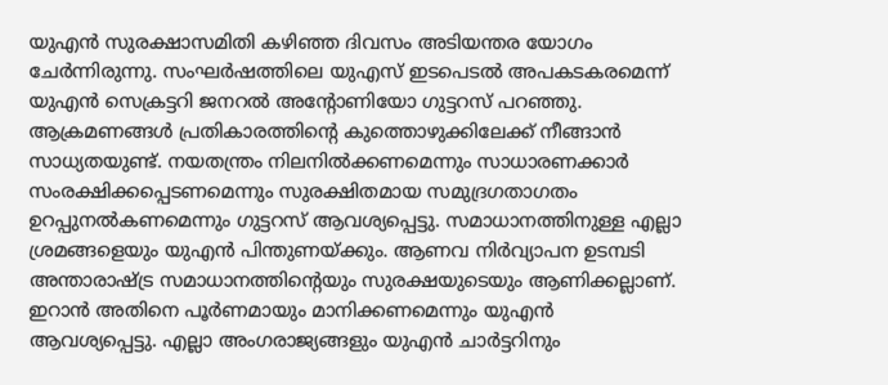യുഎൻ സുരക്ഷാസമിതി കഴിഞ്ഞ ദിവസം അടിയന്തര യോഗം ചേർന്നിരുന്നു. സംഘർഷത്തിലെ യുഎസ് ഇടപെടൽ അപകടകരമെന്ന് യുഎൻ സെക്രട്ടറി ജനറൽ അന്റോണിയോ ഗുട്ടറസ് പറഞ്ഞു. ആക്രമണങ്ങൾ പ്രതികാരത്തിന്റെ കുത്തൊഴുക്കിലേക്ക് നീങ്ങാൻ സാധ്യതയുണ്ട്. നയതന്ത്രം നിലനിൽക്കണമെന്നും സാധാരണക്കാർ സംരക്ഷിക്കപ്പെടണമെന്നും സുരക്ഷിതമായ സമുദ്രഗതാഗതം ഉറപ്പുനൽകണമെന്നും ഗുട്ടറസ് ആവശ്യപ്പെട്ടു. സമാധാനത്തിനുള്ള എല്ലാ ശ്രമങ്ങളെയും യുഎൻ പിന്തുണയ്ക്കും. ആണവ നിർവ്യാപന ഉടമ്പടി അന്താരാഷ്ട്ര സമാധാനത്തിന്റെയും സുരക്ഷയുടെയും ആണിക്കല്ലാണ്. ഇറാൻ അതിനെ പൂർണമായും മാനിക്കണമെന്നും യുഎൻ ആവശ്യപ്പെട്ടു. എല്ലാ അംഗരാജ്യങ്ങളും യുഎൻ ചാർട്ടറിനും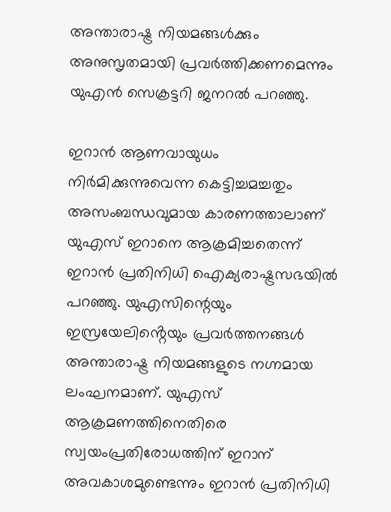അന്താരാഷ്ട്ര നിയമങ്ങൾക്കും അനുസൃതമായി പ്രവർത്തിക്കണമെന്നും യുഎൻ സെക്രട്ടറി ജനറൽ പറഞ്ഞു.

ഇറാൻ ആണവായുധം നിർമിക്കുന്നുവെന്ന കെട്ടിച്ചമച്ചതും അസംബന്ധവുമായ കാരണത്താലാണ് യുഎസ് ഇറാനെ ആക്രമിച്ചതെന്ന് ഇറാൻ പ്രതിനിധി ഐക്യരാഷ്ട്രസഭയിൽ പറഞ്ഞു. യുഎസിന്റെയും ഇസ്രയേലിൻ്റെയും പ്രവർത്തനങ്ങൾ അന്താരാഷ്ട്ര നിയമങ്ങളുടെ നഗ്നമായ ലംഘനമാണ്. യുഎസ് ആക്രമണത്തിനെതിരെ സ്വയംപ്രതിരോധത്തിന് ഇറാന് അവകാശമുണ്ടെന്നും ഇറാൻ പ്രതിനിധി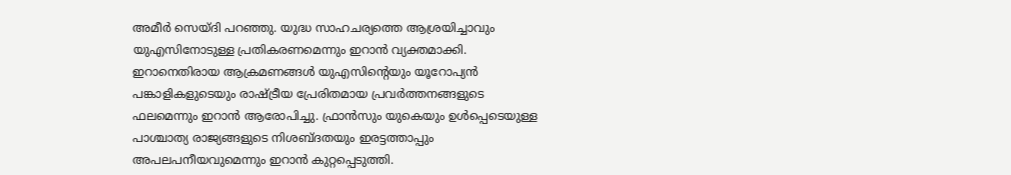അമീർ സെയ്ദി പറഞ്ഞു. യുദ്ധ സാഹചര്യത്തെ ആശ്രയിച്ചാവും യുഎസിനോടുള്ള പ്രതികരണമെന്നും ഇറാൻ വ്യക്തമാക്കി. ഇറാനെതിരായ ആക്രമണങ്ങൾ യുഎസിന്റെയും യൂറോപ്യൻ പങ്കാളികളുടെയും രാഷ്ട്രീയ പ്രേരിതമായ പ്രവർത്തനങ്ങളുടെ ഫലമെന്നും ഇറാൻ ആരോപിച്ചു. ഫ്രാൻസും യുകെയും ഉൾപ്പെടെയുള്ള പാശ്ചാത്യ രാജ്യങ്ങളുടെ നിശബ്ദതയും ഇരട്ടത്താപ്പും അപലപനീയവുമെന്നും ഇറാൻ കുറ്റപ്പെടുത്തി.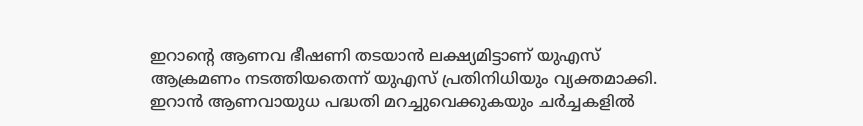ഇറാന്റെ ആണവ ഭീഷണി തടയാൻ ലക്ഷ്യമിട്ടാണ് യുഎസ് ആക്രമണം നടത്തിയതെന്ന് യുഎസ് പ്രതിനിധിയും വ്യക്തമാക്കി. ഇറാൻ ആണവായുധ പദ്ധതി മറച്ചുവെക്കുകയും ചർച്ചകളിൽ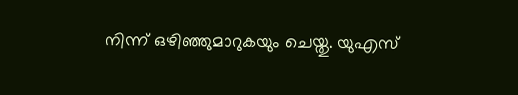നിന്ന് ഒഴിഞ്ഞുമാറുകയും ചെയ്തു. യുഎസ്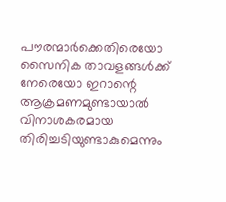പൗരന്മാർക്കെതിരെയോ സൈനിക താവളങ്ങൾക്ക് നേരെയോ ഇറാന്റെ ആക്രമണമുണ്ടായാൽ വിനാശകരമായ തിരിച്ചടിയുണ്ടാകുമെന്നും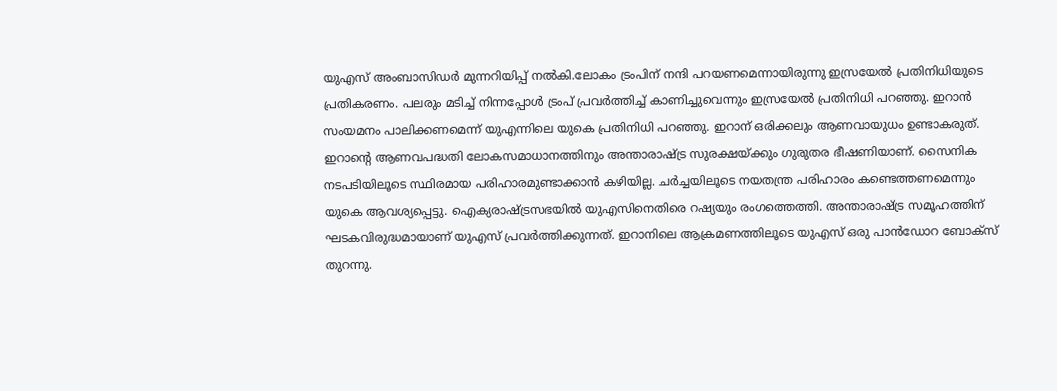യുഎസ് അംബാസിഡർ മുന്നറിയിപ്പ് നൽകി.ലോകം ട്രംപിന് നന്ദി പറയണമെന്നായിരുന്നു ഇസ്രയേൽ പ്രതിനിധിയുടെ പ്രതികരണം. പലരും മടിച്ച് നിന്നപ്പോൾ ട്രംപ് പ്രവർത്തിച്ച് കാണിച്ചുവെന്നും ഇസ്രയേൽ പ്രതിനിധി പറഞ്ഞു. ഇറാൻ സംയമനം പാലിക്കണമെന്ന് യുഎന്നിലെ യുകെ പ്രതിനിധി പറഞ്ഞു. ഇറാന് ഒരിക്കലും ആണവായുധം ഉണ്ടാകരുത്. ഇറാന്റെ ആണവപദ്ധതി ലോകസമാധാനത്തിനും അന്താരാഷ്ട്ര സുരക്ഷയ്ക്കും ഗുരുതര ഭീഷണിയാണ്. സൈനിക നടപടിയിലൂടെ സ്ഥിരമായ പരിഹാരമുണ്ടാക്കാൻ കഴിയില്ല. ചർച്ചയിലൂടെ നയതന്ത്ര പരിഹാരം കണ്ടെത്തണമെന്നും യുകെ ആവശ്യപ്പെട്ടു. ഐക്യരാഷ്ട്രസഭയിൽ യുഎസിനെതിരെ റഷ്യയും രംഗത്തെത്തി. അന്താരാഷ്ട്ര സമൂഹത്തിന് ഘടകവിരുദ്ധമായാണ് യുഎസ് പ്രവർത്തിക്കുന്നത്. ഇറാനിലെ ആക്രമണത്തിലൂടെ യുഎസ് ഒരു പാൻഡോറ ബോക്സ് തുറന്നു.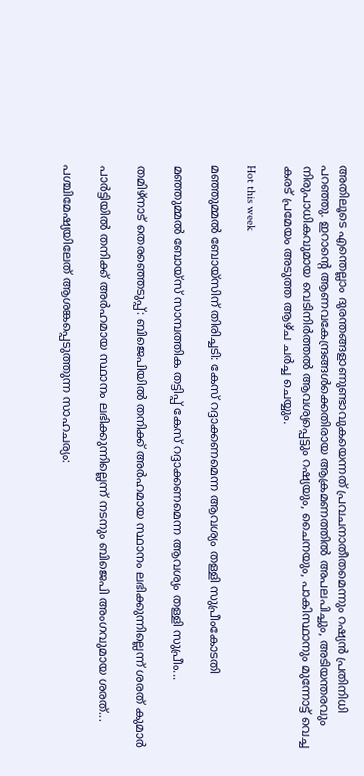അതിലൂടെ എന്തെല്ലാം ദുരന്തങ്ങളാണുണ്ടാവുകയെന്നത് പ്രവചനാതീതമെന്നും റഷ്യൻ പ്രതിനിധി പറഞ്ഞു. ഇറാന്റെ ആണവകേന്ദ്രങ്ങൾക്കെതിരായ ആക്രമണത്തിൽ അപലപിച്ചും, അടിയന്തരവും നിരുപാധികവുമായ വെടിനിർത്തൽ ആവശ്യപ്പെട്ടും റഷ്യയും, ചൈനയും, പാകിസ്ഥാനും മുന്നോട്ട് വെച്ച കരട് പ്രമേയം അടുത്ത ആഴ്ച ചർച്ച ചെയ്യും.

Hot this week

മഞ്ഞുമ്മൽ ബോയ്സിന് തിരിച്ചടി: കേസ് റദ്ദാക്കണമെന്ന ആവശ്യം തള്ളി സുപ്രീംകോടതി

മഞ്ഞുമ്മൽ ബോയ്സ് സാമ്പത്തിക തട്ടിപ്പ് കേസ് റദ്ദാക്കണമെന്ന ആവശ്യം തള്ളി സുപ്രീം...

തമിഴ്നാട് തെരഞ്ഞെടുപ്പ്: ബിജെപിയിൽ തനിക്ക് അർഹമായ സ്ഥാനം ലഭിക്കുന്നില്ലെന്ന് ശരത് കുമാർ

പാർട്ടിയിൽ തനിക്ക് അർഹമായ സ്ഥാനം ലഭിക്കുന്നില്ലെന്ന് നടനും ബിജെപി അംഗവുമായ ശരത്...

പശ്ചിമേഷ്യയിലേത് ആശങ്കപ്പെടുത്തുന്ന സാഹചര്യം: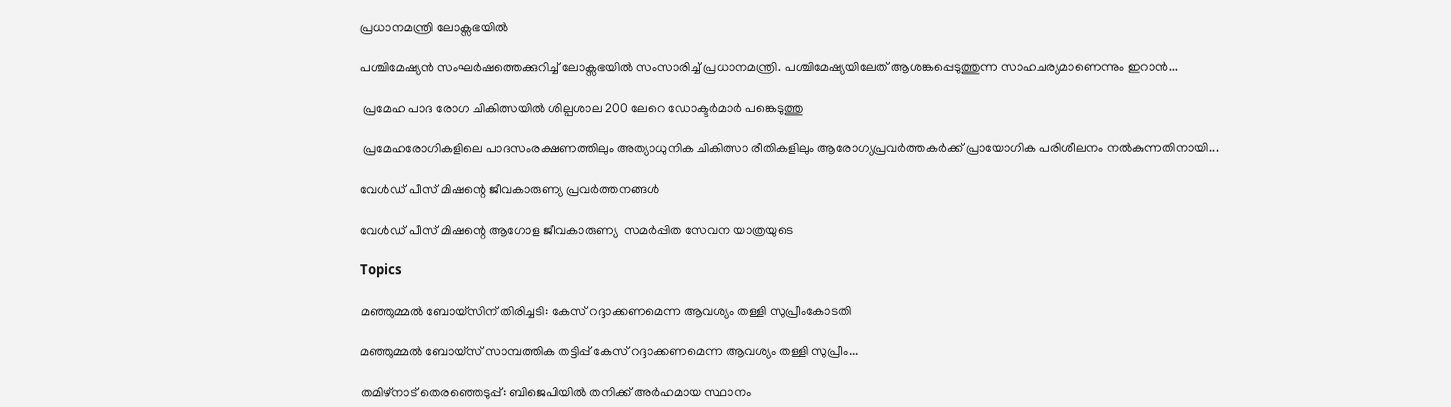പ്രധാനമന്ത്രി ലോക്സഭയിൽ

പശ്ചിമേഷ്യൻ സംഘർഷത്തെക്കുറിച്ച് ലോക്സഭയിൽ സംസാരിച്ച് പ്രധാനമന്ത്രി. പശ്ചിമേഷ്യയിലേത് ആശങ്കപ്പെടുത്തുന്ന സാഹചര്യമാണെന്നും ഇറാൻ...

 പ്രമേഹ പാദ രോഗ ചികിത്സയിൽ ശില്പശാല 200 ലേറെ ഡോക്ടർമാർ പങ്കെടുത്തു

 പ്രമേഹരോഗികളിലെ പാദസംരക്ഷണത്തിലും അത്യാധുനിക ചികിത്സാ രീതികളിലും ആരോഗ്യപ്രവർത്തകർക്ക് പ്രായോഗിക പരിശീലനം നൽകുന്നതിനായി...

വേൾഡ് പീസ് മിഷന്റെ ജീവകാരുണ്യ പ്രവർത്തനങ്ങൾ

വേൾഡ് പീസ് മിഷന്റെ ആഗോള ജീവകാരുണ്യ  സമർപ്പിത സേവന യാത്രയുടെ

Topics

മഞ്ഞുമ്മൽ ബോയ്സിന് തിരിച്ചടി: കേസ് റദ്ദാക്കണമെന്ന ആവശ്യം തള്ളി സുപ്രീംകോടതി

മഞ്ഞുമ്മൽ ബോയ്സ് സാമ്പത്തിക തട്ടിപ്പ് കേസ് റദ്ദാക്കണമെന്ന ആവശ്യം തള്ളി സുപ്രീം...

തമിഴ്നാട് തെരഞ്ഞെടുപ്പ്: ബിജെപിയിൽ തനിക്ക് അർഹമായ സ്ഥാനം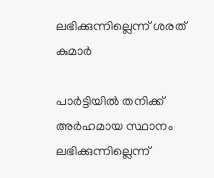ലഭിക്കുന്നില്ലെന്ന് ശരത് കുമാർ

പാർട്ടിയിൽ തനിക്ക് അർഹമായ സ്ഥാനം ലഭിക്കുന്നില്ലെന്ന്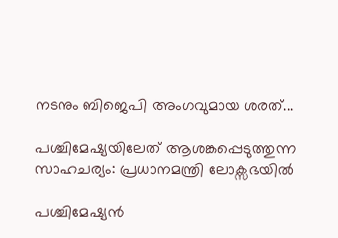നടനും ബിജെപി അംഗവുമായ ശരത്...

പശ്ചിമേഷ്യയിലേത് ആശങ്കപ്പെടുത്തുന്ന സാഹചര്യം: പ്രധാനമന്ത്രി ലോക്സഭയിൽ

പശ്ചിമേഷ്യൻ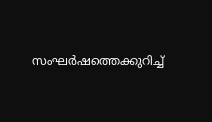സംഘർഷത്തെക്കുറിച്ച്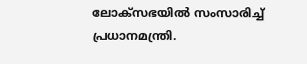ലോക്സഭയിൽ സംസാരിച്ച് പ്രധാനമന്ത്രി.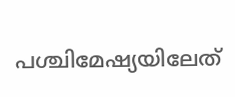പശ്ചിമേഷ്യയിലേത്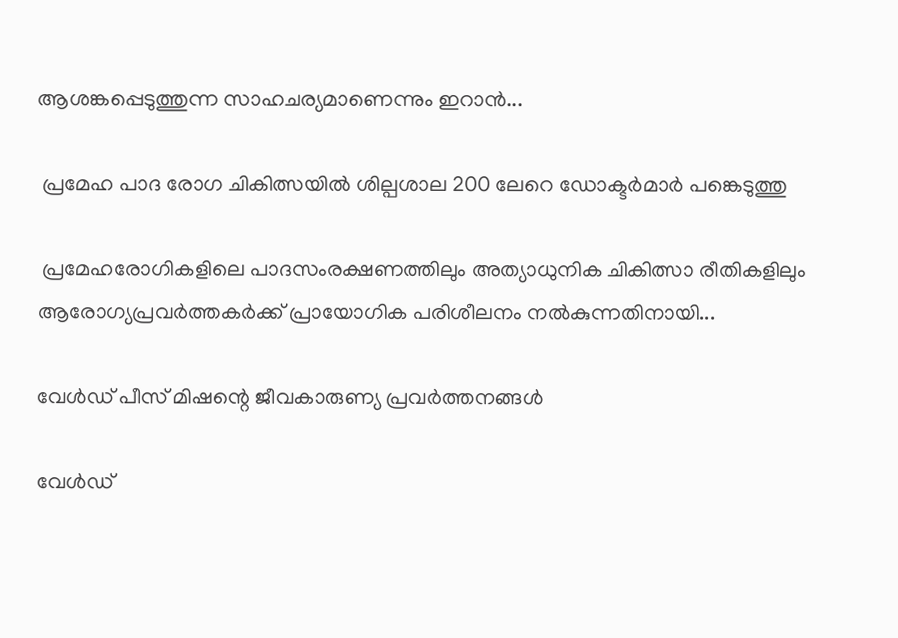ആശങ്കപ്പെടുത്തുന്ന സാഹചര്യമാണെന്നും ഇറാൻ...

 പ്രമേഹ പാദ രോഗ ചികിത്സയിൽ ശില്പശാല 200 ലേറെ ഡോക്ടർമാർ പങ്കെടുത്തു

 പ്രമേഹരോഗികളിലെ പാദസംരക്ഷണത്തിലും അത്യാധുനിക ചികിത്സാ രീതികളിലും ആരോഗ്യപ്രവർത്തകർക്ക് പ്രായോഗിക പരിശീലനം നൽകുന്നതിനായി...

വേൾഡ് പീസ് മിഷന്റെ ജീവകാരുണ്യ പ്രവർത്തനങ്ങൾ

വേൾഡ്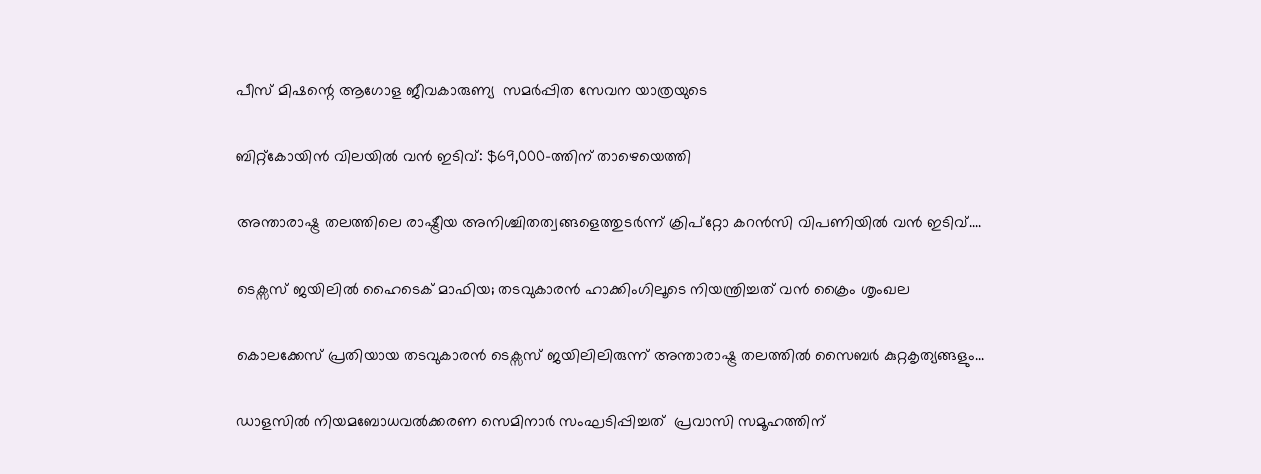പീസ് മിഷന്റെ ആഗോള ജീവകാരുണ്യ  സമർപ്പിത സേവന യാത്രയുടെ

ബിറ്റ്‌കോയിൻ വിലയിൽ വൻ ഇടിവ്: $69,000-ത്തിന് താഴെയെത്തി

അന്താരാഷ്ട്ര തലത്തിലെ രാഷ്ട്രീയ അനിശ്ചിതത്വങ്ങളെത്തുടർന്ന് ക്രിപ്റ്റോ കറൻസി വിപണിയിൽ വൻ ഇടിവ്....

ടെക്സസ് ജയിലിൽ ഹൈടെക് മാഫിയ; തടവുകാരൻ ഹാക്കിംഗിലൂടെ നിയന്ത്രിച്ചത് വൻ ക്രൈം ശൃംഖല

കൊലക്കേസ് പ്രതിയായ തടവുകാരൻ ടെക്സസ് ജയിലിലിരുന്ന് അന്താരാഷ്ട്ര തലത്തിൽ സൈബർ കുറ്റകൃത്യങ്ങളും...

ഡാളസിൽ നിയമബോധവൽക്കരണ സെമിനാർ സംഘടിപ്പിച്ചത്  പ്രവാസി സമൂഹത്തിന്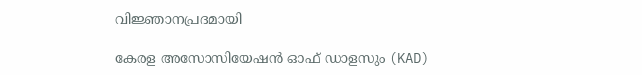വിജ്ഞാനപ്രദമായി

കേരള അസോസിയേഷൻ ഓഫ് ഡാളസും (KAD)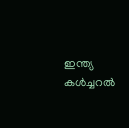ഇന്ത്യ കൾച്ചറൽ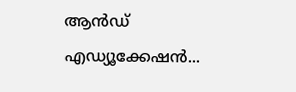ആൻഡ് എഡ്യൂക്കേഷൻ...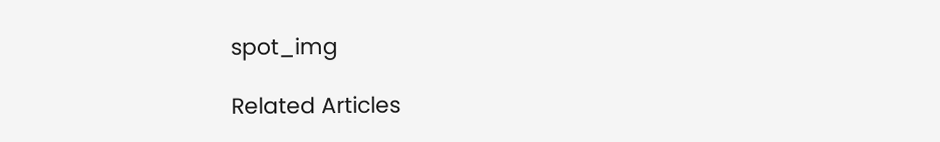spot_img

Related Articles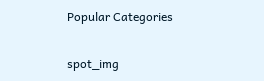Popular Categories

spot_img